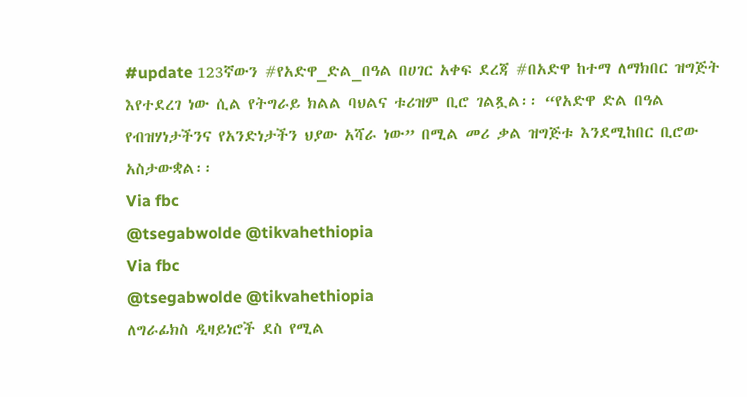#update 123ኛውን #የአድዋ_ድል_በዓል በሀገር አቀፍ ደረጃ #በአድዋ ከተማ ለማክበር ዝግጅት እየተደረገ ነው ሲል የትግራይ ክልል ባህልና ቱሪዝም ቢሮ ገልጿል፡፡ “የአድዋ ድል በዓል የብዝሃነታችንና የአንድነታችን ህያው አሻራ ነው” በሚል መሪ ቃል ዝግጅቱ እንደሚከበር ቢሮው አስታውቋል፡፡
Via fbc
@tsegabwolde @tikvahethiopia
Via fbc
@tsegabwolde @tikvahethiopia
ለግራፊክስ ዲዛይነሮች ደስ የሚል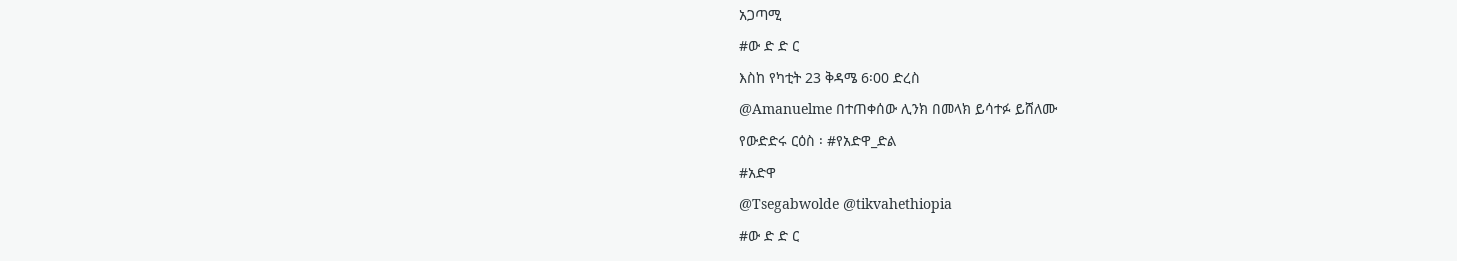አጋጣሚ
#ው ድ ድ ር
እስከ የካቲት 23 ቅዳሜ 6፡00 ድረስ
@Amanuelme በተጠቀሰው ሊንክ በመላክ ይሳተፉ ይሸለሙ
የውድድሩ ርዕስ ፡ #የአድዋ_ድል
#አድዋ
@Tsegabwolde @tikvahethiopia
#ው ድ ድ ር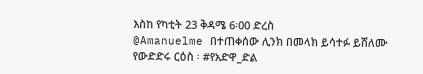እስከ የካቲት 23 ቅዳሜ 6፡00 ድረስ
@Amanuelme በተጠቀሰው ሊንክ በመላክ ይሳተፉ ይሸለሙ
የውድድሩ ርዕስ ፡ #የአድዋ_ድል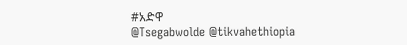#አድዋ
@Tsegabwolde @tikvahethiopia